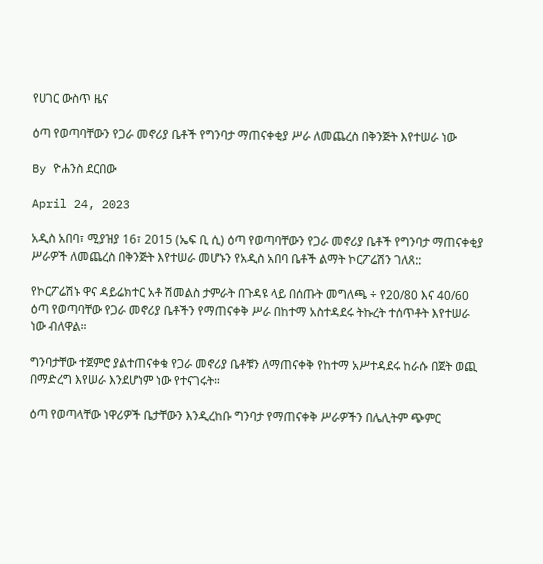የሀገር ውስጥ ዜና

ዕጣ የወጣባቸውን የጋራ መኖሪያ ቤቶች የግንባታ ማጠናቀቂያ ሥራ ለመጨረስ በቅንጅት እየተሠራ ነው

By ዮሐንስ ደርበው

April 24, 2023

አዲስ አበባ፣ ሚያዝያ 16፣ 2015 (ኤፍ ቢ ሲ) ዕጣ የወጣባቸውን የጋራ መኖሪያ ቤቶች የግንባታ ማጠናቀቂያ ሥራዎች ለመጨረስ በቅንጅት እየተሠራ መሆኑን የአዲስ አበባ ቤቶች ልማት ኮርፖሬሽን ገለጸ::

የኮርፖሬሽኑ ዋና ዳይሬክተር አቶ ሽመልስ ታምራት በጉዳዩ ላይ በሰጡት መግለጫ ÷ የ20/80 እና 40/60 ዕጣ የወጣባቸው የጋራ መኖሪያ ቤቶችን የማጠናቀቅ ሥራ በከተማ አስተዳደሩ ትኩረት ተሰጥቶት እየተሠራ ነው ብለዋል።

ግንባታቸው ተጀምሮ ያልተጠናቀቁ የጋራ መኖሪያ ቤቶቹን ለማጠናቀቅ የከተማ አሥተዳደሩ ከራሱ በጀት ወጪ በማድረግ እየሠራ እንደሆነም ነው የተናገሩት።

ዕጣ የወጣላቸው ነዋሪዎች ቤታቸውን እንዲረከቡ ግንባታ የማጠናቀቅ ሥራዎችን በሌሊትም ጭምር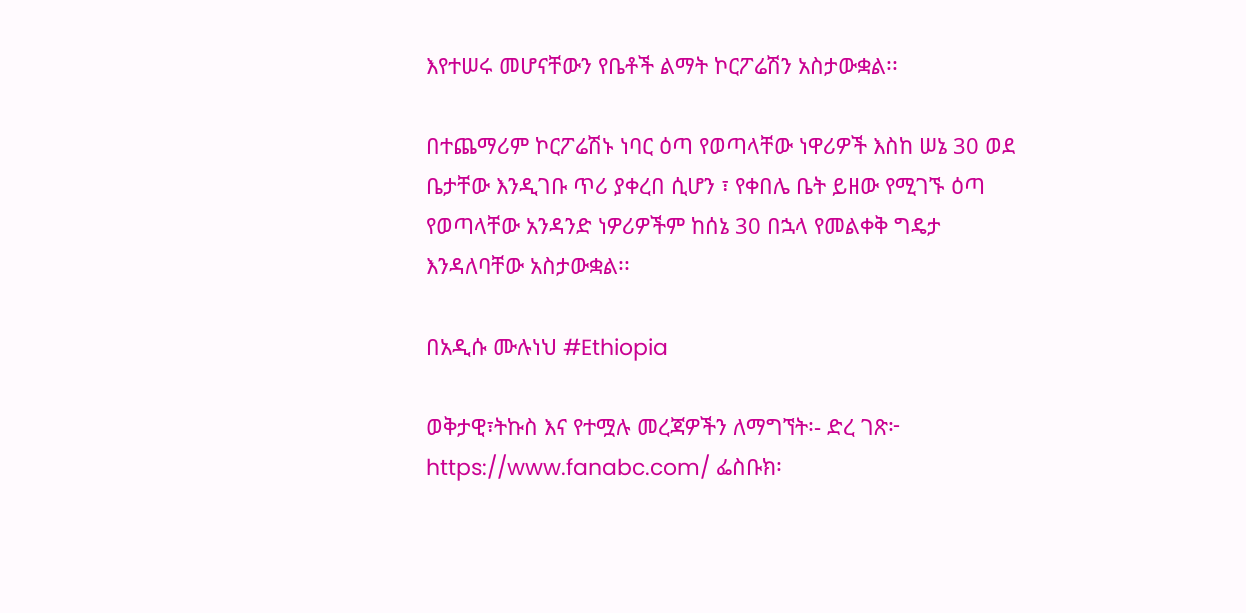እየተሠሩ መሆናቸውን የቤቶች ልማት ኮርፖሬሽን አስታውቋል፡፡

በተጨማሪም ኮርፖሬሽኑ ነባር ዕጣ የወጣላቸው ነዋሪዎች እስከ ሠኔ 30 ወደ ቤታቸው እንዲገቡ ጥሪ ያቀረበ ሲሆን ፣ የቀበሌ ቤት ይዘው የሚገኙ ዕጣ የወጣላቸው አንዳንድ ነዎሪዎችም ከሰኔ 30 በኋላ የመልቀቅ ግዴታ እንዳለባቸው አስታውቋል፡፡

በአዲሱ ሙሉነህ #Ethiopia

ወቅታዊ፣ትኩስ እና የተሟሉ መረጃዎችን ለማግኘት፡- ድረ ገጽ፦ https://www.fanabc.com/ ፌስቡክ፡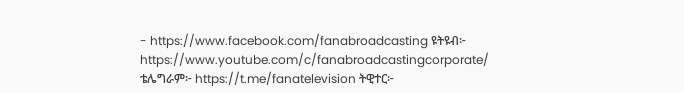- https://www.facebook.com/fanabroadcasting ዩትዩብ፦ https://www.youtube.com/c/fanabroadcastingcorporate/ ቴሌግራም፦ https://t.me/fanatelevision ትዊተር፦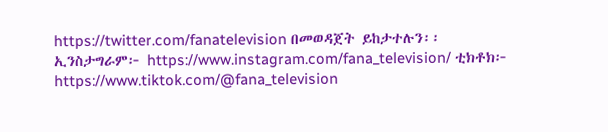https://twitter.com/fanatelevision በመወዳጀት ይከታተሉን፡፡ ኢንስታግራም፦ https://www.instagram.com/fana_television/ ቲክቶክ፦ https://www.tiktok.com/@fana_television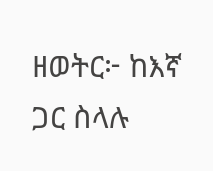ዘወትር፦ ከእኛ ጋር ስላሉ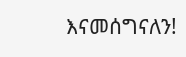እናመሰግናለን!